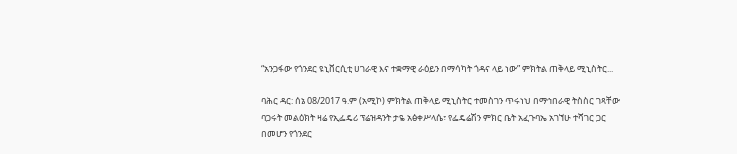“አንጋፋው የጎንደር ዩኒቨርሲቲ ሀገራዊ እና ተቋማዊ ራዕይን በማሳካት ጎዳና ላይ ነው” ምክትል ጠቅላይ ሚኒስትር...

ባሕር ዳር: ሰኔ 08/2017 ዓ.ም (አሚኮ) ምክትል ጠቅላይ ሚኒስትር ተመስገን ጥሩነህ በማኅበራዊ ትስስር ገጻቸው ባጋሩት መልዕክት ዛሬ የኢፌዴሪ ፕሬዝዳንት ታዬ አፅቀሥላሴ፣ የፌዴሬሽን ምክር ቤት አፈጉባኤ አገኘሁ ተሻገር ጋር በመሆን የጎንደር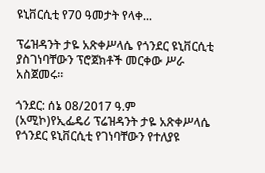ዩኒቨርሲቲ የ70 ዓመታት የላቀ...

ፕሬዝዳንት ታዬ አጽቀሥላሴ የጎንደር ዩኒቨርሲቲ ያስገነባቸውን ፕሮጀክቶች መርቀው ሥራ አስጀመሩ።

ጎንደር: ሰኔ 08/2017 ዓ.ም (አሚኮ)የኢፌዴሪ ፕሬዝዳንት ታዬ አጽቀሥላሴ የጎንደር ዩኒቨርሲቲ የገነባቸውን የተለያዩ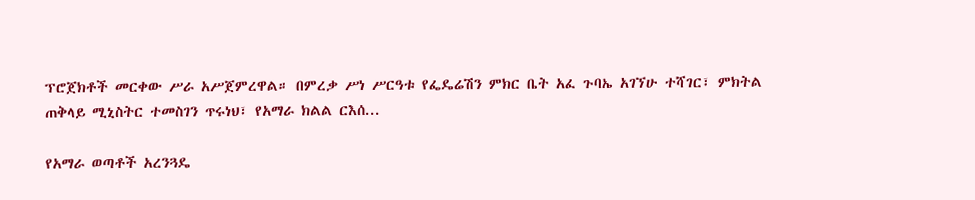ፕሮጀክቶች መርቀው ሥራ አሥጀምረዋል። በምረቃ ሥነ ሥርዓቱ የፌዴሬሽን ምክር ቤት አፈ ጉባኤ አገኘሁ ተሻገር፣ ምክትል ጠቅላይ ሚኒስትር ተመስገን ጥሩነህ፣ የአማራ ክልል ርእሰ...

የአማራ ወጣቶች አረንጓዴ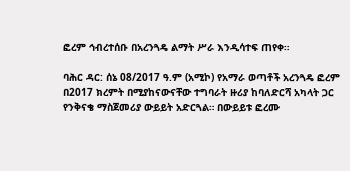ፎረም ኅብረተሰቡ በአረንጓዴ ልማት ሥራ እንዲሳተፍ ጠየቀ።

ባሕር ዳር: ሰኔ 08/2017 ዓ.ም (አሚኮ) የአማራ ወጣቶች አረንጓዴ ፎረም በ2017 ክረምት በሚያከናውናቸው ተግባራት ዙሪያ ከባለድርሻ አካላት ጋር የንቅናቄ ማስጀመሪያ ውይይት አድርጓል። በውይይቱ ፎረሙ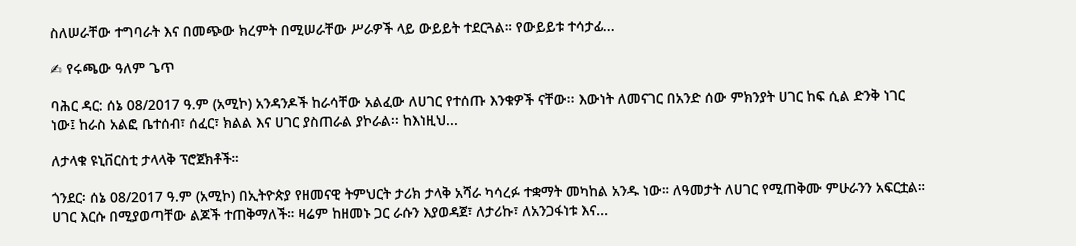ስለሠራቸው ተግባራት እና በመጭው ክረምት በሚሠራቸው ሥራዎች ላይ ውይይት ተደርጓል። የውይይቱ ተሳታፊ...

✍ የሩጫው ዓለም ጌጥ

ባሕር ዳር: ሰኔ 08/2017 ዓ.ም (አሚኮ) አንዳንዶች ከራሳቸው አልፈው ለሀገር የተሰጡ እንቁዎች ናቸው፡፡ እውነት ለመናገር በአንድ ሰው ምክንያት ሀገር ከፍ ሲል ድንቅ ነገር ነው፤ ከራስ አልፎ ቤተሰብ፣ ሰፈር፣ ክልል እና ሀገር ያስጠራል ያኮራል፡፡ ከእነዚህ...

ለታላቁ ዩኒቨርስቲ ታላላቅ ፕሮጀክቶች።

ጎንደር፡ ሰኔ 08/2017 ዓ.ም (አሚኮ) በኢትዮጵያ የዘመናዊ ትምህርት ታሪክ ታላቅ አሻራ ካሳረፉ ተቋማት መካከል አንዱ ነው። ለዓመታት ለሀገር የሚጠቅሙ ምሁራንን አፍርቷል። ሀገር እርሱ በሚያወጣቸው ልጆች ተጠቅማለች። ዛሬም ከዘመኑ ጋር ራሱን እያወዳጀ፣ ለታሪኩ፣ ለአንጋፋነቱ እና...